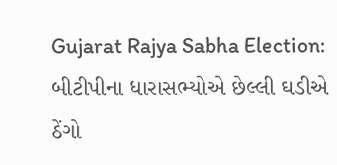Gujarat Rajya Sabha Election: બીટીપીના ધારાસભ્યોએ છેલ્લી ઘડીએ ઠેંગો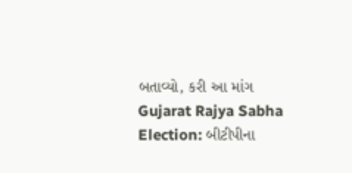બતાવ્યો, કરી આ માંગ
Gujarat Rajya Sabha Election: બીટીપીના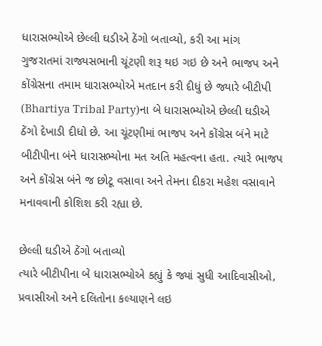ધારાસભ્યોએ છેલ્લી ઘડીએ ઠેંગો બતાવ્યો, કરી આ માંગ
ગુજરાતમાં રાજ્યસભાની ચૂંટણી શરૂ થઇ ગઇ છે અને ભાજપ અને કોંગ્રેસના તમામ ધારાસભ્યોએ મતદાન કરી દીધું છે જ્યારે બીટીપી (Bhartiya Tribal Party)ના બે ધારાસભ્યોએ છેલ્લી ઘડીએ ઠેંગો દેખાડી દીધો છે. આ ચૂંટણીમાં ભાજપ અને કોંગ્રેસ બંને માટે બીટીપીના બંને ધારાસભ્યોના મત અતિ મહત્વના હતા. ત્યારે ભાજપ અને કોંગ્રેસ બંને જ છોટૂ વસાવા અને તેમના દીકરા મહેશ વસાવાને મનાવવાની કોશિશ કરી રહ્યા છે.

છેલ્લી ઘડીએ ઠેંગો બતાવ્યો
ત્યારે બીટીપીના બે ધારાસભ્યોએ કહ્યું કે જ્યાં સુધી આદિવાસીઓ, પ્રવાસીઓ અને દલિતોના કલ્યાણને લઇ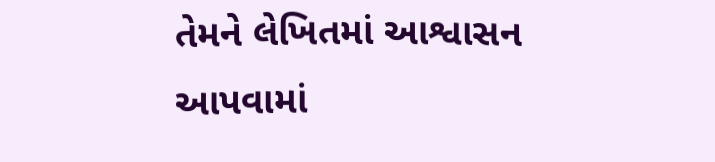તેમને લેખિતમાં આશ્વાસન આપવામાં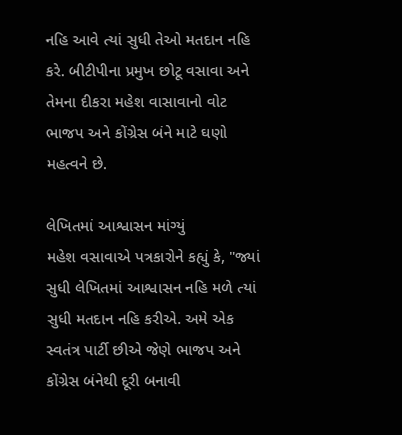નહિ આવે ત્યાં સુધી તેઓ મતદાન નહિ કરે. બીટીપીના પ્રમુખ છોટૂ વસાવા અને તેમના દીકરા મહેશ વાસાવાનો વોટ ભાજપ અને કોંગ્રેસ બંને માટે ઘણો મહત્વને છે.

લેખિતમાં આશ્વાસન માંગ્યું
મહેશ વસાવાએ પત્રકારોને કહ્યું કે, "જ્યાં સુધી લેખિતમાં આશ્વાસન નહિ મળે ત્યાં સુધી મતદાન નહિ કરીએ. અમે એક સ્વતંત્ર પાર્ટી છીએ જેણે ભાજપ અને કોંગ્રેસ બંનેથી દૂરી બનાવી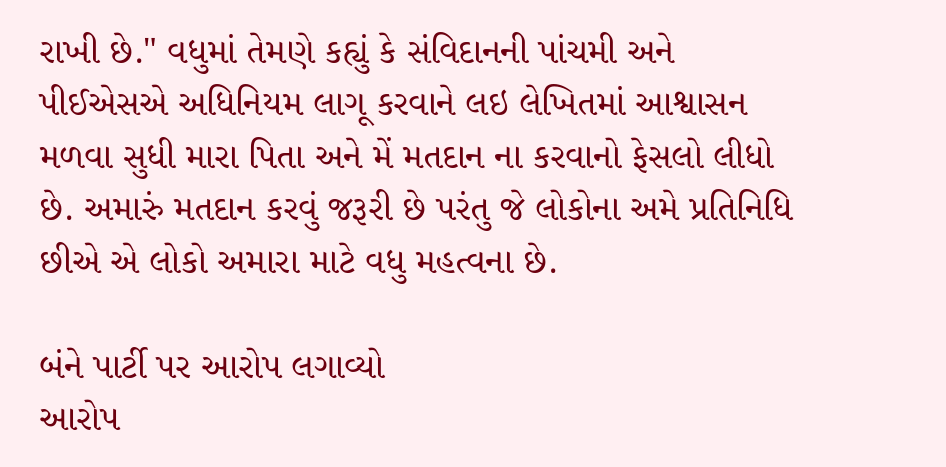રાખી છે." વધુમાં તેમણે કહ્યું કે સંવિદાનની પાંચમી અને પીઈએસએ અધિનિયમ લાગૂ કરવાને લઇ લેખિતમાં આશ્વાસન મળવા સુધી મારા પિતા અને મેં મતદાન ના કરવાનો ફેસલો લીધો છે. અમારું મતદાન કરવું જરૂરી છે પરંતુ જે લોકોના અમે પ્રતિનિધિ છીએ એ લોકો અમારા માટે વધુ મહત્વના છે.

બંને પાર્ટી પર આરોપ લગાવ્યો
આરોપ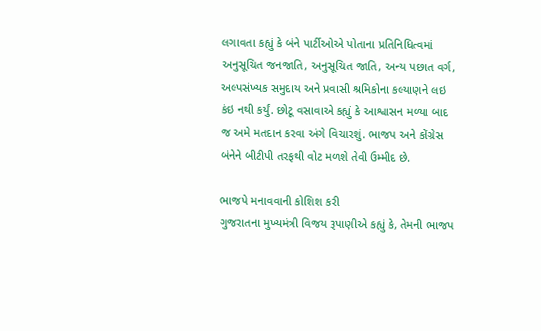લગાવતા કહ્યું કે બંને પાર્ટીઓએ પોતાના પ્રતિનિધિત્વમાં અનુસૂચિત જનજાતિ, અનુસૂચિત જાતિ, અન્ય પછાત વર્ગ, અલ્પસંખ્યક સમુદાય અને પ્રવાસી શ્રમિકોના કલ્યાણને લઇ કંઇ નથી કર્યું. છોટૂ વસાવાએ કહ્યું કે આશ્વાસન મળ્યા બાદ જ અમે મતદાન કરવા અંગે વિચારશું. ભાજપ અને કોંગ્રેસ બંનેને બીટીપી તરફથી વોટ મળશે તેવી ઉમ્મીદ છે.

ભાજપે મનાવવાની કોશિશ કરી
ગુજરાતના મુખ્યમંત્રી વિજય રૂપાણીએ કહ્યું કે, તેમની ભાજપ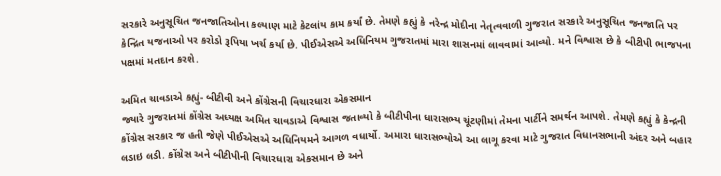સરકારે અનુસૂચિત જનજાતિઓના કલ્યાણ માટે કેટલાંય કામ કર્યાં છે. તેમણે કહ્યું કે નરેન્દ્ર મોદીના નેતૃત્વવાળી ગુજરાત સરકારે અનુસૂચિત જનજાતિ પર કેન્દ્રિત યજનાઓ પર કરોડો રૂપિયા ખર્ચ કર્યા છે. પીઈએસએ અધિનિયમ ગુજરાતમાં મારા શાસનમાં લાવવામાં આવ્યો. મને વિશ્વાસ છે કે બીટીપી ભાજપના પક્ષમાં મતદાન કરશે.

અમિત ચાવડાએ કહ્યું- બીટીવી અને કોંગ્રેસની વિચારધારા એકસમાન
જ્યારે ગુજરાતમાં કોંગ્રેસ અધ્યક્ષ અમિત ચાવડાએ વિશ્વાસ જતાવ્યો કે બીટીપીના ધારાસભ્ય ચૂંટણીમાં તેમના પાર્ટીને સમર્થન આપશે. તેમણે કહ્યું કે કેન્દ્રની કોંગ્રેસ સરકાર જ હતી જેણે પીઈએસએ અધિનિયમને આગળ વધાર્યો. અમારા ધારાસભ્યોએ આ લાગૂ કરવા માટે ગુજરાત વિધાનસભાની અંદર અને બહાર લડાઇ લડી. કોંગ્રેસ અને બીટીપીની વિચારધારા એકસમાન છે અને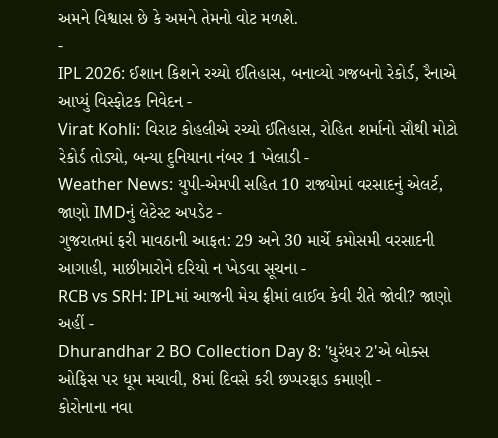અમને વિશ્વાસ છે કે અમને તેમનો વોટ મળશે.
-
IPL 2026: ઈશાન કિશને રચ્યો ઈતિહાસ, બનાવ્યો ગજબનો રેકોર્ડ, રૈનાએ આપ્યું વિસ્ફોટક નિવેદન -
Virat Kohli: વિરાટ કોહલીએ રચ્યો ઈતિહાસ, રોહિત શર્માનો સૌથી મોટો રેકોર્ડ તોડ્યો, બન્યા દુનિયાના નંબર 1 ખેલાડી -
Weather News: યુપી-એમપી સહિત 10 રાજ્યોમાં વરસાદનું એલર્ટ, જાણો IMDનું લેટેસ્ટ અપડેટ -
ગુજરાતમાં ફરી માવઠાની આફત: 29 અને 30 માર્ચે કમોસમી વરસાદની આગાહી, માછીમારોને દરિયો ન ખેડવા સૂચના -
RCB vs SRH: IPLમાં આજની મેચ ફ્રીમાં લાઈવ કેવી રીતે જોવી? જાણો અહીં -
Dhurandhar 2 BO Collection Day 8: 'ધુરંધર 2'એ બોક્સ ઓફિસ પર ધૂમ મચાવી, 8માં દિવસે કરી છપ્પરફાડ કમાણી -
કોરોનાના નવા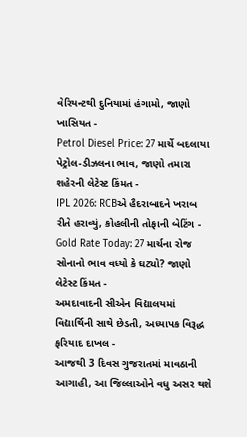વેરિયન્ટથી દુનિયામાં હંગામો, જાણો ખાસિયત -
Petrol Diesel Price: 27 માર્ચે બદલાયા પેટ્રોલ-ડીઝલના ભાવ, જાણો તમારા શહેરની લેટેસ્ટ કિંમત -
IPL 2026: RCBએ હૈદરાબાદને ખરાબ રીતે હરાવ્યું, કોહલીની તોફાની બેટિંગ -
Gold Rate Today: 27 માર્ચના રોજ સોનાનો ભાવ વધ્યો કે ઘટ્યો? જાણો લેટેસ્ટ કિંમત -
અમદાવાદની સીએન વિદ્યાલયમાં વિદ્યાર્થિની સાથે છેડતી, અધ્યાપક વિરૂદ્ધ ફરિયાદ દાખલ -
આજથી 3 દિવસ ગુજરાતમાં માવઠાની આગાહી, આ જિલ્લાઓને વધુ અસર થશે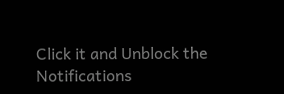Click it and Unblock the Notifications